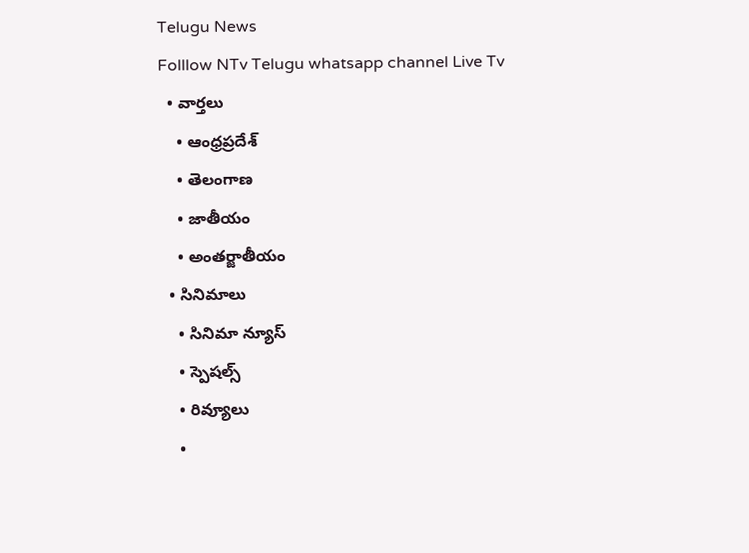Telugu News
Folllow NTv Telugu whatsapp channel Live Tv
  • వార్తలు
    • ఆంధ్రప్రదేశ్
    • తెలంగాణ
    • జాతీయం
    • అంతర్జాతీయం
  • సినిమాలు
    • సినిమా న్యూస్
    • స్పెషల్స్
    • రివ్యూలు
    •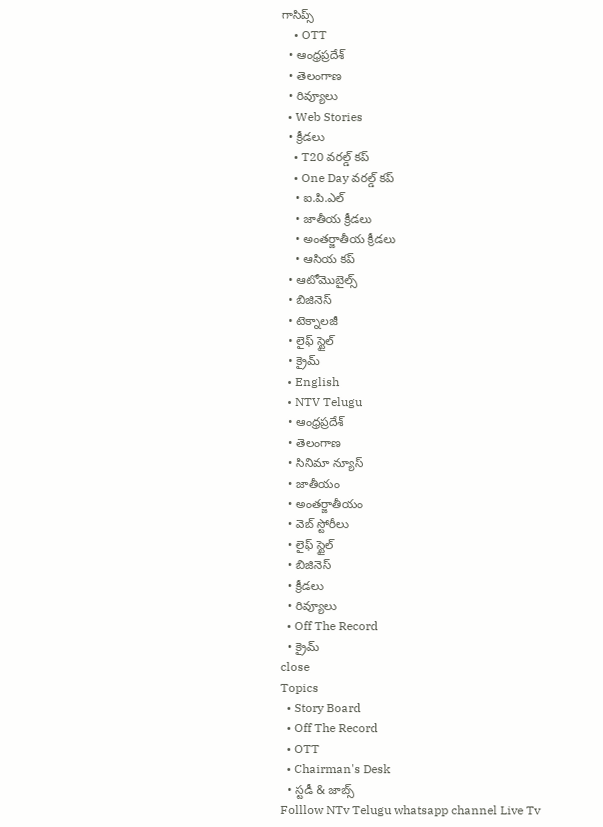గాసిప్స్
    • OTT
  • ఆంధ్రప్రదేశ్
  • తెలంగాణ
  • రివ్యూలు
  • Web Stories
  • క్రీడలు
    • T20 వరల్డ్ కప్
    • One Day వరల్డ్ కప్
    • ఐ.పి.ఎల్
    • జాతీయ క్రీడలు
    • అంతర్జాతీయ క్రీడలు
    • ఆసియ కప్
  • ఆటోమొబైల్స్
  • బిజినెస్‌
  • టెక్నాలజీ
  • లైఫ్ స్టైల్
  • క్రైమ్
  • English
  • NTV Telugu
  • ఆంధ్రప్రదేశ్
  • తెలంగాణ
  • సినిమా న్యూస్
  • జాతీయం
  • అంతర్జాతీయం
  • వెబ్ స్టోరీలు
  • లైఫ్ స్టైల్
  • బిజినెస్‌
  • క్రీడలు
  • రివ్యూలు
  • Off The Record
  • క్రైమ్
close
Topics
  • Story Board
  • Off The Record
  • OTT
  • Chairman's Desk
  • స్టడీ & జాబ్స్
Folllow NTv Telugu whatsapp channel Live Tv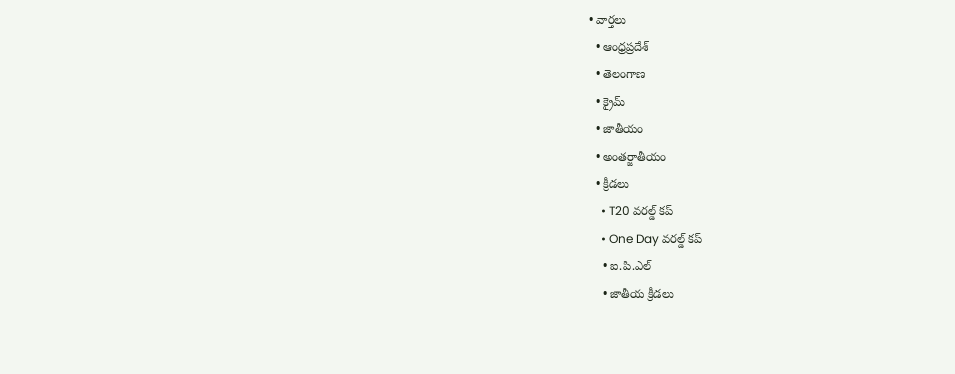• వార్తలు
  • ఆంధ్రప్రదేశ్
  • తెలంగాణ
  • క్రైమ్
  • జాతీయం
  • అంతర్జాతీయం
  • క్రీడలు
    • T20 వరల్డ్ కప్
    • One Day వరల్డ్ కప్
    • ఐ.పి.ఎల్
    • జాతీయ క్రీడలు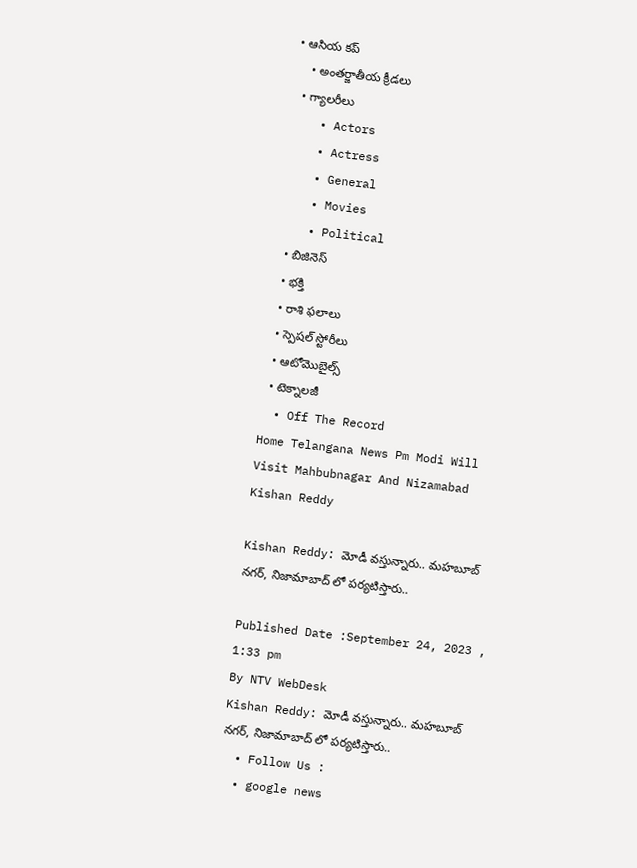• ఆసియ కప్
    • అంతర్జాతీయ క్రీడలు
  • గ్యాలరీలు
    • Actors
    • Actress
    • General
    • Movies
    • Political
  • బిజినెస్‌
  • భక్తి
  • రాశి ఫలాలు
  • స్పెషల్‌ స్టోరీలు
  • ఆటోమొబైల్స్
  • టెక్నాలజీ
  • Off The Record
Home Telangana News Pm Modi Will Visit Mahbubnagar And Nizamabad Kishan Reddy

Kishan Reddy: మోడీ వస్తున్నారు.. మహబూబ్ నగర్, నిజామాబాద్ లో పర్యటిస్తారు..

Published Date :September 24, 2023 , 1:33 pm
By NTV WebDesk
Kishan Reddy: మోడీ వస్తున్నారు.. మహబూబ్ నగర్, నిజామాబాద్ లో పర్యటిస్తారు..
  • Follow Us :
  • google news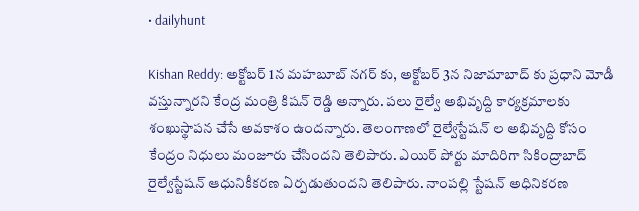• dailyhunt

Kishan Reddy: అక్టోబర్ 1న మహబూబ్ నగర్ కు, అక్టోబర్ 3న నిజామాబాద్ కు ప్రధాని మోడీ వస్తున్నారని కేంద్ర మంత్రి కిషన్ రెడ్డి అన్నారు. పలు రైల్వే అభివృద్ది కార్యక్రమాలకు శంఖుస్థాపన చేసే అవకాశం ఉందన్నారు. తెలంగాణలో రైల్వేస్టేషన్ ల అభివృద్ది కోసం కేంద్రం నిధులు మంజూరు చేసిందని తెలిపారు. ఎయిర్ పోర్టు మాదిరిగా సికింద్రాబాద్ రైల్వేస్టేషన్ ఆధునికీకరణ ఏర్పడుతుందని తెలిపారు. నాంపల్లి స్టేషన్ అధినికరణ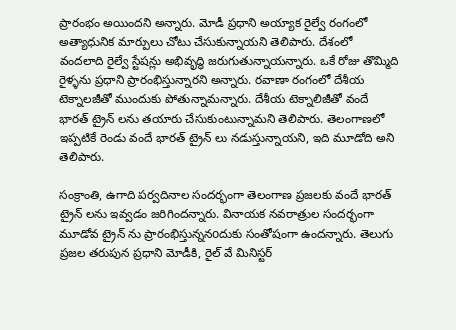ప్రారంభం అయిందని అన్నారు. మోడీ ప్రధాని అయ్యాక రైల్వే రంగంలో అత్యాధునిక మార్పులు చోటు చేసుకున్నాయని తెలిపారు. దేశంలో వందలాది రైల్వే స్టేషన్లు అభివృద్ధి జరుగుతున్నాయన్నారు. ఒకే రోజు తొమ్మిది రైళ్ళను ప్రధాని ప్రారంభిస్తున్నారని అన్నారు. రవాణా రంగంలో దేశీయ టెక్నాలజీతో ముందుకు పోతున్నామన్నారు. దేశీయ టెక్నాలిజీతో వందే భారత్ ట్రైన్ లను తయారు చేసుకుంటున్నామని తెలిపారు. తెలంగాణలో ఇప్పటికే రెండు వందే భారత్ ట్రైన్ లు నడుస్తున్నాయని, ఇది మూడోది అని తెలిపారు.

సంక్రాంతి, ఉగాది పర్వదినాల సందర్భంగా తెలంగాణ ప్రజలకు వందే భారత్ ట్రైన్ లను ఇవ్వడం జరిగిందన్నారు. వినాయక నవరాత్రుల సందర్భంగా మూడోవ ట్రైన్ ను ప్రారంభిస్తున్ననoదుకు సంతోషంగా ఉందన్నారు. తెలుగు ప్రజల తరుపున ప్రధాని మోడీకి, రైల్ వే మినిస్టర్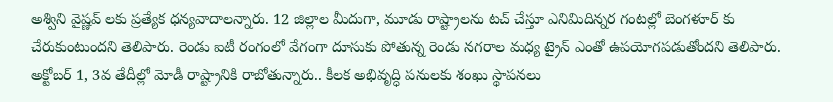అశ్విని వైష్ణవ్ లకు ప్రత్యేక ధన్యవాదాలన్నారు. 12 జిల్లాల మీదుగా, మూడు రాష్ట్రాలను టచ్ చేస్తూ ఎనిమిదిన్నర గంటల్లో బెంగళూర్ కు చేరుకుంటుందని తెలిపారు. రెండు ఐటీ రంగంలో వేగంగా దూసుకు పోతున్న రెండు నగరాల మధ్య ట్రైన్ ఎంతో ఉపయోగపడుతోందని తెలిపారు. అక్టోబర్ 1, 3వ తేదీల్లో మోడీ రాష్ట్రానికి రాబోతున్నారు.. కీలక అభివృద్ధి పనులకు శంఖు స్థాపనలు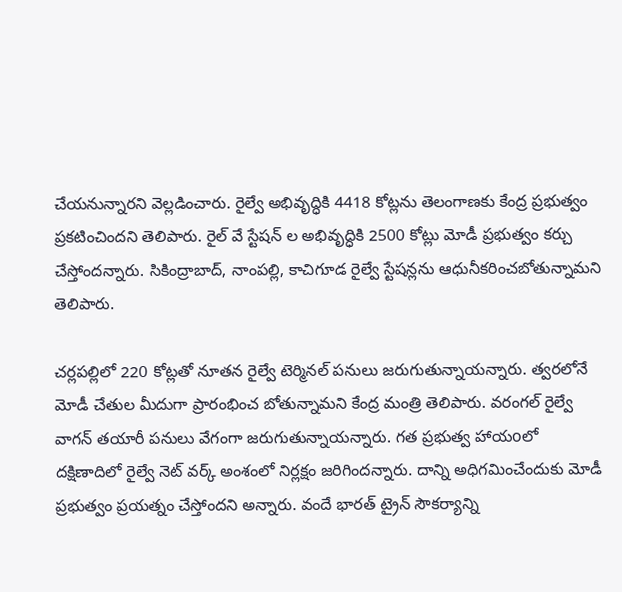చేయనున్నారని వెల్లడించారు. రైల్వే అభివృద్ధికి 4418 కోట్లను తెలంగాణకు కేంద్ర ప్రభుత్వం ప్రకటించిందని తెలిపారు. రైల్ వే స్టేషన్ ల అభివృద్ధికి 2500 కోట్లు మోడీ ప్రభుత్వం కర్చు చేస్తోందన్నారు. సికింద్రాబాద్, నాంపల్లి, కాచిగూడ రైల్వే స్టేషన్లను ఆధునీకరించబోతున్నామని తెలిపారు.

చర్లపల్లిలో 220 కోట్లతో నూతన రైల్వే టెర్మినల్ పనులు జరుగుతున్నాయన్నారు. త్వరలోనే మోడీ చేతుల మీదుగా ప్రారంభించ బోతున్నామని కేంద్ర మంత్రి తెలిపారు. వరంగల్ రైల్వే వాగన్ తయారీ పనులు వేగంగా జరుగుతున్నాయన్నారు. గత ప్రభుత్వ హాయoలో దక్షిణాదిలో రైల్వే నెట్ వర్క్ అంశంలో నిర్లక్షం జరిగిందన్నారు. దాన్ని అధిగమించేందుకు మోడీ ప్రభుత్వం ప్రయత్నం చేస్తోందని అన్నారు. వందే భారత్ ట్రైన్ సౌకర్యాన్ని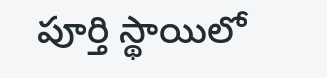పూర్తి స్థాయిలో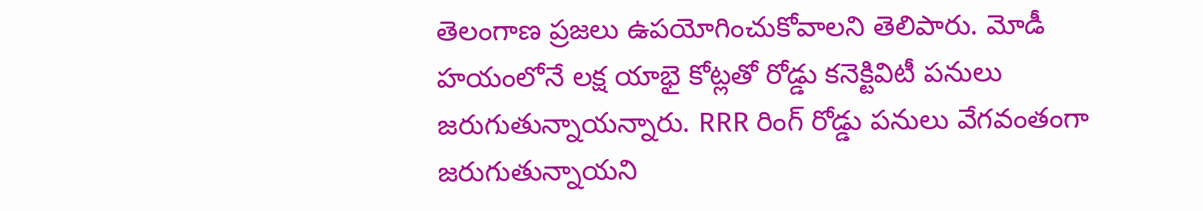తెలంగాణ ప్రజలు ఉపయోగించుకోవాలని తెలిపారు. మోడీ హయంలోనే లక్ష యాభై కోట్లతో రోడ్డు కనెక్టివిటీ పనులు జరుగుతున్నాయన్నారు. RRR రింగ్ రోడ్డు పనులు వేగవంతంగా జరుగుతున్నాయని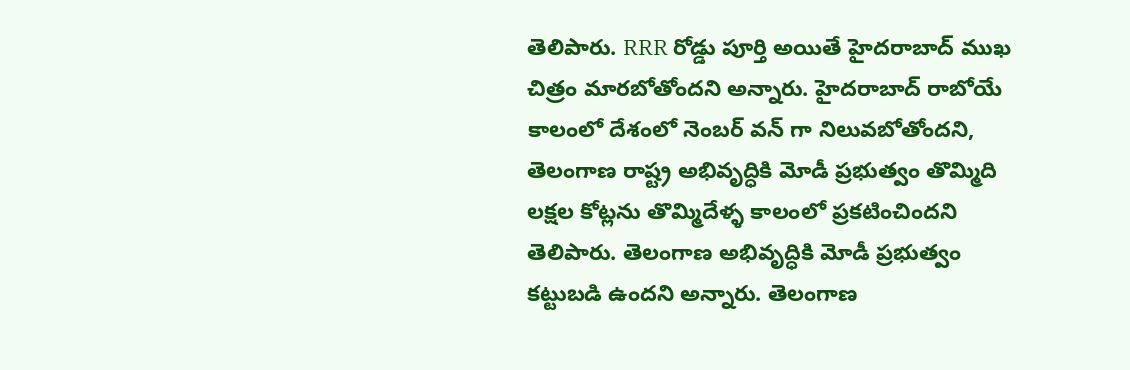తెలిపారు. RRR రోడ్డు పూర్తి అయితే హైదరాబాద్ ముఖ చిత్రం మారబోతోందని అన్నారు. హైదరాబాద్ రాబోయే కాలంలో దేశంలో నెంబర్ వన్ గా నిలువబోతోందని, తెలంగాణ రాష్ట్ర అభివృద్ధికి మోడీ ప్రభుత్వం తొమ్మిది లక్షల కోట్లను తొమ్మిదేళ్ళ కాలంలో ప్రకటించిందని తెలిపారు. తెలంగాణ అభివృద్ధికి మోడీ ప్రభుత్వం కట్టుబడి ఉందని అన్నారు. తెలంగాణ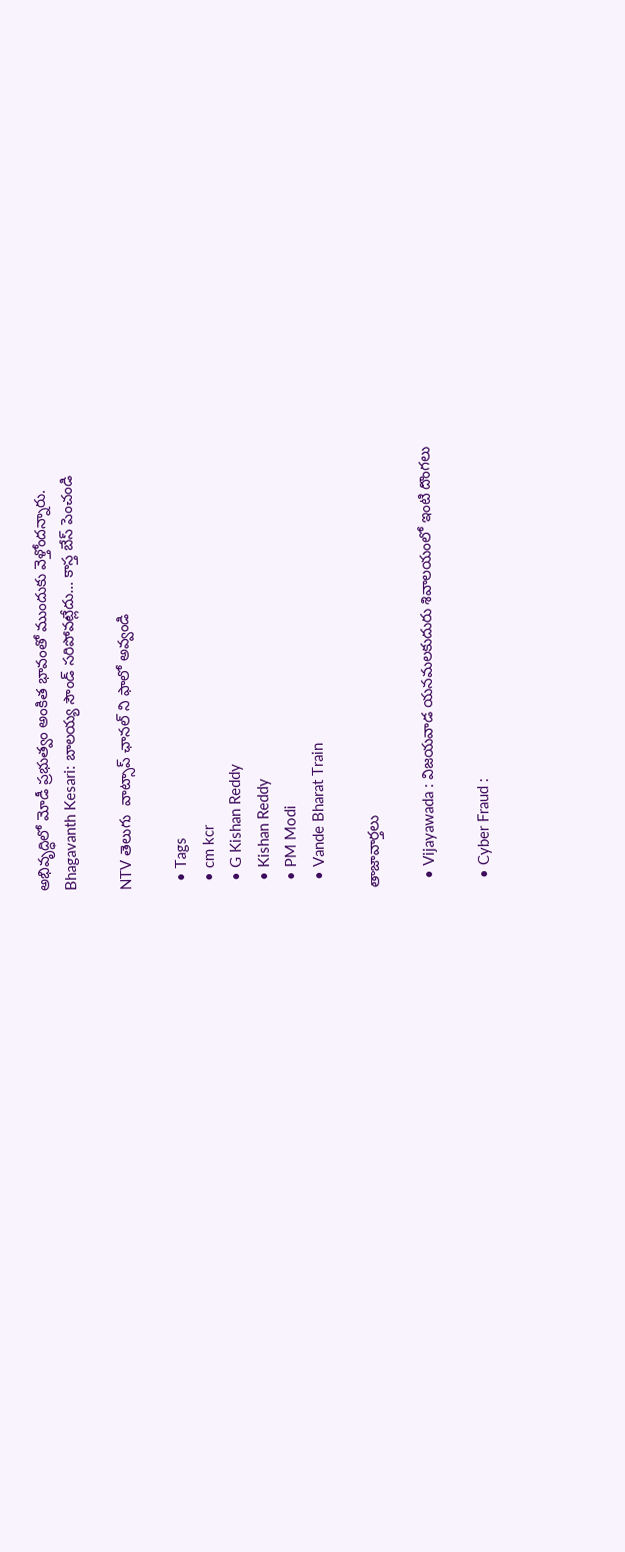అభివృద్ధిలో మోడీ ప్రభుత్వం అంకిత భావంతో ముందుకు వెళ్తోందన్నారు.
Bhagavanth Kesari: బాలయ్య సౌండ్ సరిపోవట్లేదు… కాస్త బేస్ పెంచండి

NTV తెలుగు  వాట్సాప్ ఛానల్ ని ఫాలో అవ్వండి

  • Tags
  • cm kcr
  • G Kishan Reddy
  • Kishan Reddy
  • PM Modi
  • Vande Bharat Train

తాజావార్తలు

  • Vijayawada : విజయవాడ యనమలకుదురు శివాలయంలో ఇంటి దొంగలు

  • Cyber Fraud :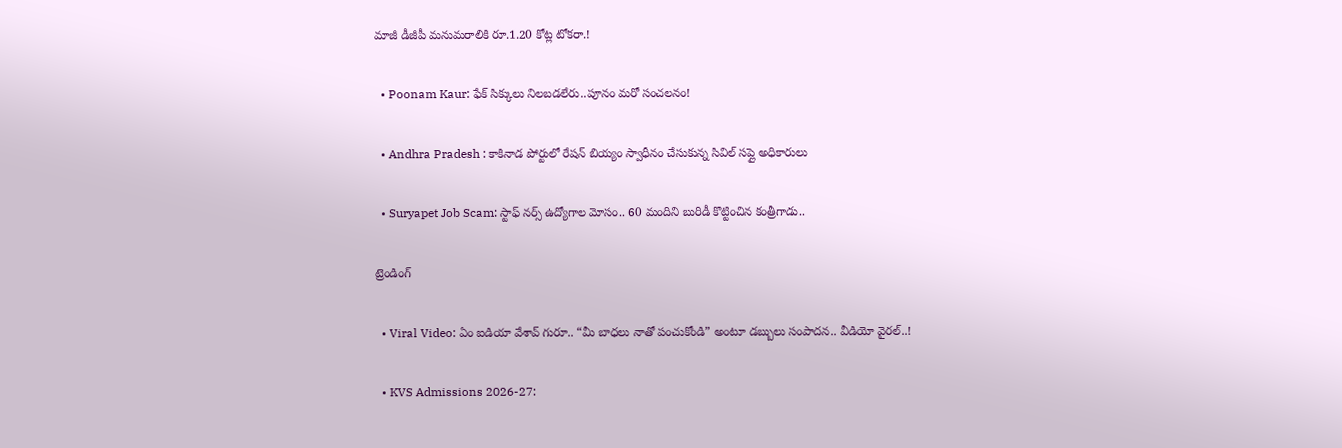మాజీ డీజీపీ మనుమరాలికి రూ.1.20 కోట్ల టోకరా.!

  • Poonam Kaur: ఫేక్ సిక్కులు నిలబడలేరు..పూనం మరో సంచలనం!

  • Andhra Pradesh : కాకినాడ పోర్టులో రేషన్ బియ్యం స్వాధీనం చేసుకున్న సివిల్ సప్లై అధికారులు

  • Suryapet Job Scam: స్టాఫ్ నర్స్ ఉద్యోగాల మోసం.. 60 మందిని బురిడీ కొట్టించిన కంత్రీగాడు..

ట్రెండింగ్‌

  • Viral Video: ఏం ఐడియా వేశావ్ గురూ.. “మీ బాధలు నాతో పంచుకోండి” అంటూ డబ్బులు సంపాదన.. వీడియో వైరల్..!

  • KVS Admissions 2026-27: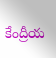కేంద్రీయ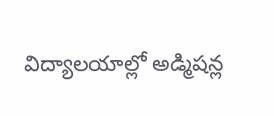విద్యాలయాల్లో అడ్మిషన్ల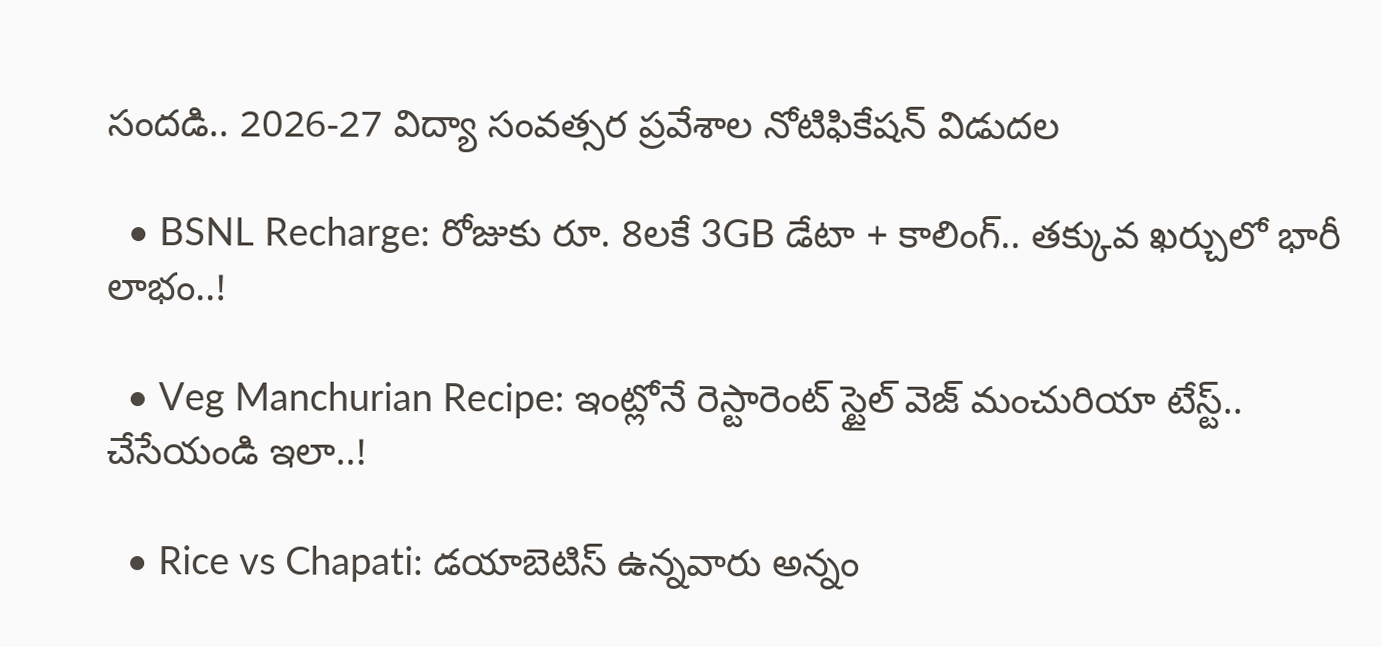సందడి.. 2026-27 విద్యా సంవత్సర ప్రవేశాల నోటిఫికేషన్ విడుదల

  • BSNL Recharge: రోజుకు రూ. 8లకే 3GB డేటా + కాలింగ్.. తక్కువ ఖర్చులో భారీ లాభం..!

  • Veg Manchurian Recipe: ఇంట్లోనే రెస్టారెంట్ స్టైల్ వెజ్ మంచురియా టేస్ట్.. చేసేయండి ఇలా..!

  • Rice vs Chapati: డయాబెటిస్ ఉన్నవారు అన్నం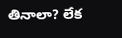తినాలా? లేక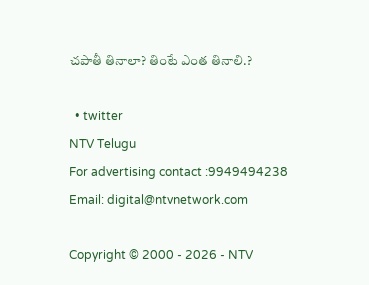చపాతీ తినాలా? తింటే ఎంత తినాలి.?

  • twitter
NTV Telugu
For advertising contact :9949494238
Email: digital@ntvnetwork.com

Copyright © 2000 - 2026 - NTV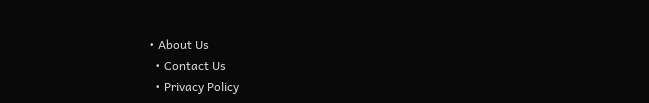• About Us
  • Contact Us
  • Privacy Policy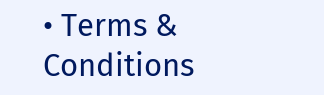• Terms & Conditions